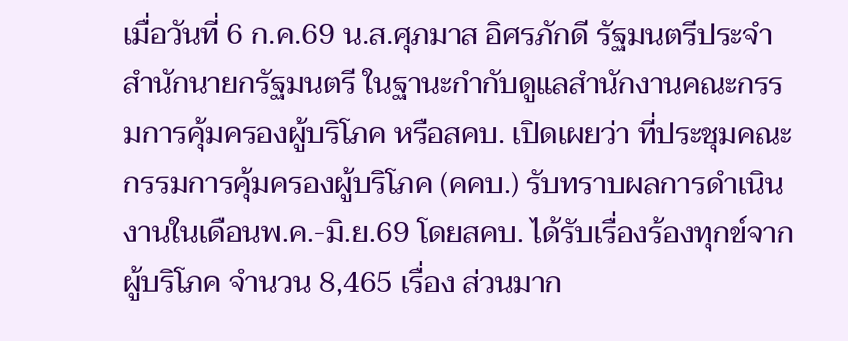เมื่อวันที่ 6 ก.ค.69 น.ส.ศุภมาส อิศรภักดี รัฐมนตรีประจำสำนักนายกรัฐมนตรี ในฐานะกำกับดูแลสำนักงานคณะกรรมการคุ้มครองผู้บริโภค หรือสคบ. เปิดเผยว่า ที่ประชุมคณะกรรมการคุ้มครองผู้บริโภค (คคบ.) รับทราบผลการดำเนินงานในเดือนพ.ค.-มิ.ย.69 โดยสคบ. ได้รับเรื่องร้องทุกข์จากผู้บริโภค จำนวน 8,465 เรื่อง ส่วนมาก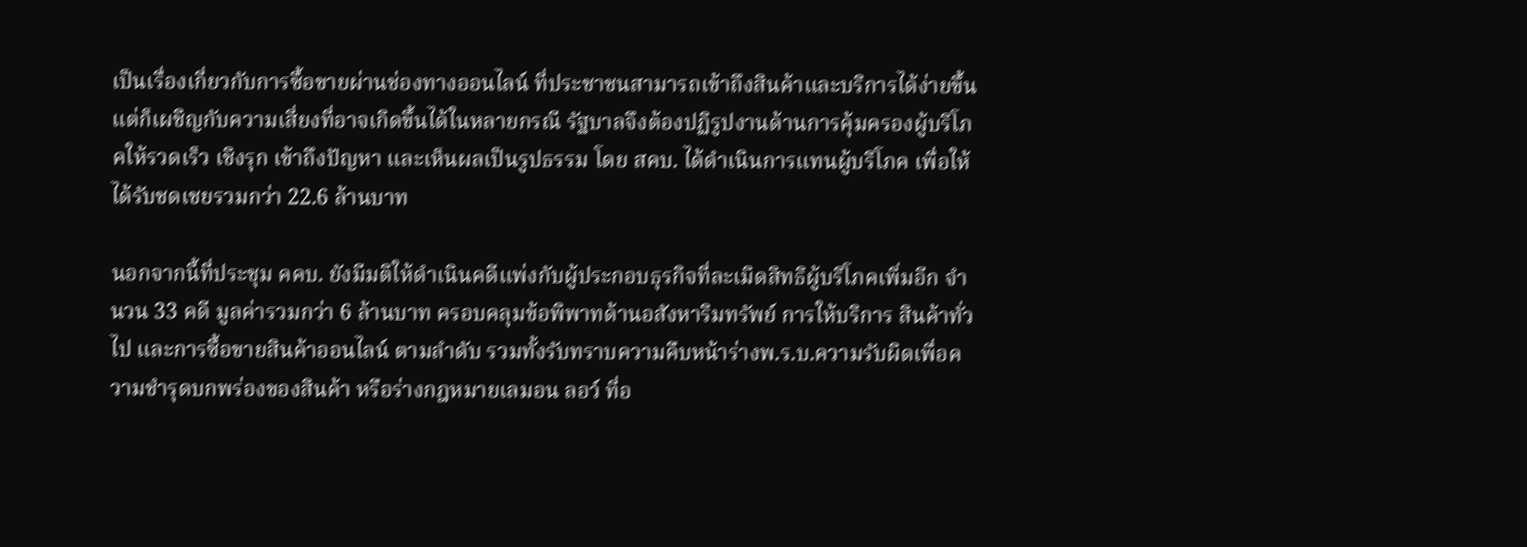เป็นเรื่องเกี่ยวกับการซื้อขายผ่านช่องทางออนไลน์ ที่ประชาชนสามารถเข้าถึงสินค้าและบริการได้ง่ายขึ้น แต่ก็เผชิญกับความเสี่ยงที่อาจเกิดขึ้นได้ในหลายกรณี รัฐบาลจึงต้องปฏิรูปงานด้านการคุ้มครองผู้บริโภคให้รวดเร็ว เชิงรุก เข้าถึงปัญหา และเห็นผลเป็นรูปธรรม โดย สคบ. ได้ดำเนินการแทนผู้บริโภค เพื่อให้ได้รับชดเชยรวมกว่า 22.6 ล้านบาท

นอกจากนี้ที่ประชุม คคบ. ยังมีมติให้ดำเนินคดีแพ่งกับผู้ประกอบธุรกิจที่ละเมิดสิทธิผู้บริโภคเพิ่มอีก จำนวน 33 คดี มูลค่ารวมกว่า 6 ล้านบาท ครอบคลุมข้อพิพาทด้านอสังหาริมทรัพย์ การให้บริการ สินค้าทั่วไป และการซื้อขายสินค้าออนไลน์ ตามลำดับ รวมทั้งรับทราบความคืบหน้าร่างพ.ร.บ.ความรับผิดเพื่อความชำรุดบกพร่องของสินค้า หรือร่างกฎหมายเลมอน ลอว์ ที่อ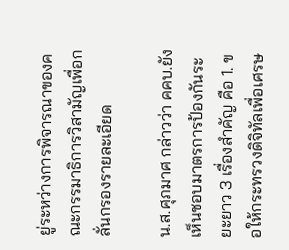ยู่ระหว่างการพิจารณาของคณะกรรมาธิการวิสามัญเพื่อกลั่นกรองรายละเอียด

น.ส.ศุภมาศ กล่าวว่า คคบ.ยังเห็นชอบมาตรการป้องกันระยะยาว 3 เรื่องสำคัญ คือ 1. ขอให้กระทรวงดิจิทัลเพื่อเศรษ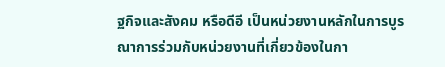ฐกิจและสังคม หรือดีอี เป็นหน่วยงานหลักในการบูรณาการร่วมกับหน่วยงานที่เกี่ยวข้องในกา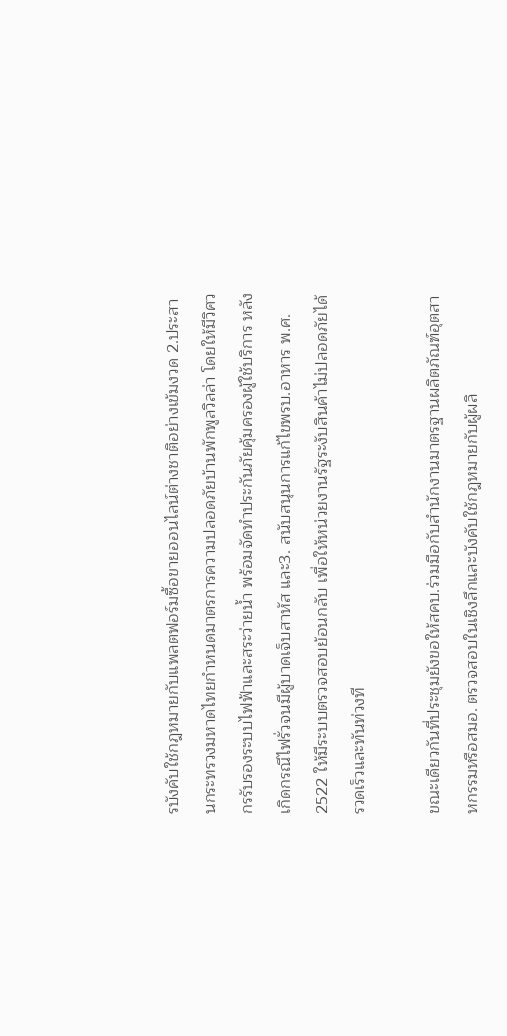รบังคับใช้กฎหมายกับแพลตฟอร์มซื้อขายออนไลน์ต่างชาติอย่างเข้มงวด 2.ประสานกระทรวงมหาดไทยกำหนดมาตรการความปลอดภัยบ้านพักพูลวิลล่า โดยให้มีวิศวกรรับรองระบบไฟฟ้าและสระว่ายน้ำ พร้อมจัดทำประกันภัยคุ้มครองผู้ใช้บริการ หลังเกิดกรณีไฟรั่วจนมีผู้บาดเจ็บสาหัส และ3. สนับสนุนการแก้ไขพรบ.อาหาร พ.ศ. 2522 ให้มีระบบตรวจสอบย้อนกลับ เพื่อให้หน่วยงานรัฐระงับสินค้าไม่ปลอดภัยได้รวดเร็วและทันท่วงที

ขณะเดียวกันที่ประชุมยังขอให้สคบ.ร่วมมือกับสำนักงานมาตรฐานผลิตภัณฑ์อุตสาหกรรมหรือสมอ. ตรวจสอบในเชิงลึกและบังคับใช้กฎหมายกับผู้ผลิ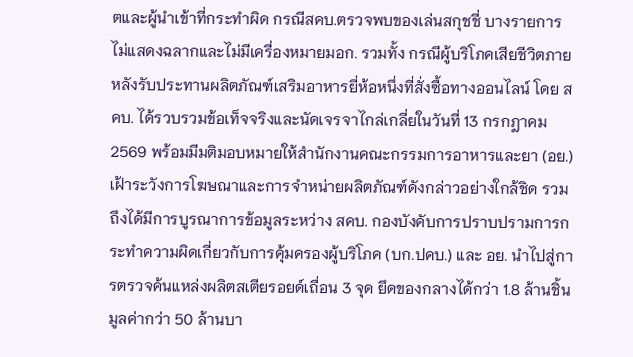ตและผู้นำเข้าที่กระทำผิด กรณีสคบ.ตรวจพบของเล่นสกุชชี่ บางรายการไม่แสดงฉลากและไม่มีเครื่องหมายมอก. รวมทั้ง กรณีผู้บริโภคเสียชีวิตภายหลังรับประทานผลิตภัณฑ์เสริมอาหารยี่ห้อหนึ่งที่สั่งซื้อทางออนไลน์ โดย สคบ. ได้รวบรวมข้อเท็จจริงและนัดเจรจาไกล่เกลี่ยในวันที่ 13 กรกฎาคม 2569 พร้อมมีมติมอบหมายให้สำนักงานคณะกรรมการอาหารและยา (อย.) เฝ้าระวังการโฆษณาและการจำหน่ายผลิตภัณฑ์ดังกล่าวอย่างใกล้ชิด รวมถึงได้มีการบูรณาการข้อมูลระหว่าง สคบ. กองบังคับการปราบปรามการกระทำความผิดเกี่ยวกับการคุ้มครองผู้บริโภค (บก.ปคบ.) และ อย. นำไปสู่การตรวจค้นแหล่งผลิตสเตียรอยด์เถื่อน 3 จุด ยึดของกลางได้กว่า 1.8 ล้านชิ้น มูลค่ากว่า 50 ล้านบา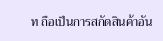ท ถือเป็นการสกัดสินค้าอัน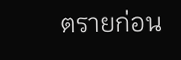ตรายก่อน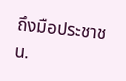ถึงมือประชาชน.